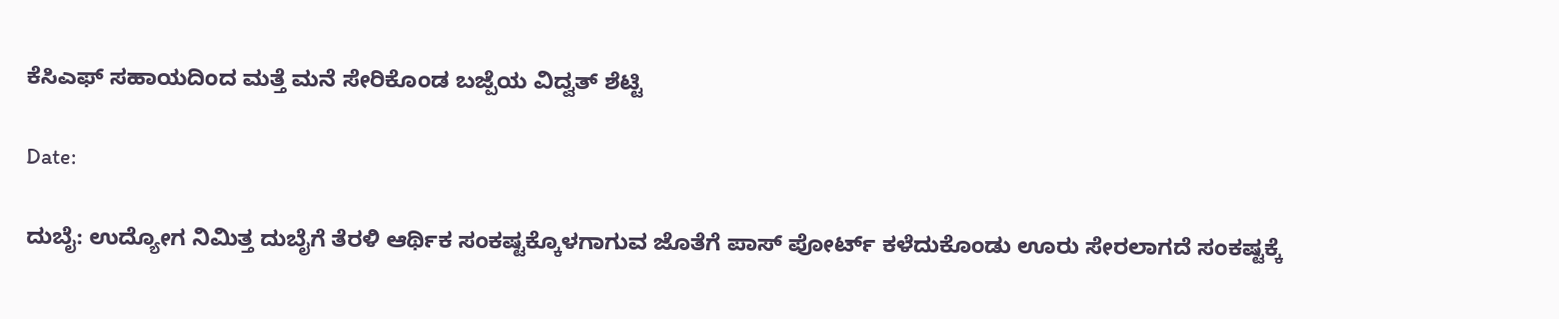ಕೆಸಿಎಫ್ ಸಹಾಯದಿಂದ ಮತ್ತೆ ಮನೆ ಸೇರಿಕೊಂಡ ಬಜ್ಪೆಯ ವಿದ್ವತ್ ಶೆಟ್ಟಿ

Date:

ದುಬೈ: ಉದ್ಯೋಗ ನಿಮಿತ್ತ ದುಬೈಗೆ ತೆರಳಿ ಆರ್ಥಿಕ ಸಂಕಷ್ಟಕ್ಕೊಳಗಾಗುವ ಜೊತೆಗೆ ಪಾಸ್ ಪೋರ್ಟ್ ಕಳೆದುಕೊಂಡು ಊರು ಸೇರಲಾಗದೆ ಸಂಕಷ್ಟಕ್ಕೆ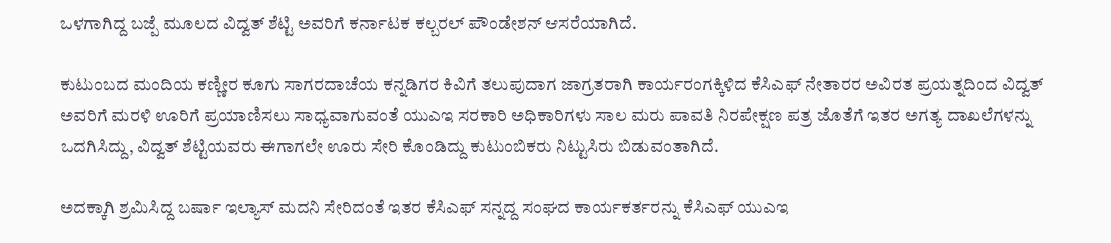ಒಳಗಾಗಿದ್ದ ಬಜ್ಪೆ ಮೂಲದ ವಿದ್ವತ್ ಶೆಟ್ಟಿ ಅವರಿಗೆ ಕರ್ನಾಟಕ ಕಲ್ಬರಲ್ ಪೌಂಡೇಶನ್ ಆಸರೆಯಾಗಿದೆ.

ಕುಟುಂಬದ ಮಂದಿಯ ಕಣ್ಣೀರ ಕೂಗು ಸಾಗರದಾಚೆಯ ಕನ್ನಡಿಗರ ಕಿವಿಗೆ ತಲುಪುದಾಗ ಜಾಗ್ರತರಾಗಿ ಕಾರ್ಯರಂಗಕ್ಕಿಳಿದ ಕೆಸಿಎಫ್ ನೇತಾರರ ಅವಿರತ ಪ್ರಯತ್ನದಿಂದ ವಿದ್ವತ್ ಅವರಿಗೆ ಮರಳಿ ಊರಿಗೆ ಪ್ರಯಾಣಿಸಲು ಸಾಧ್ಯವಾಗುವಂತೆ ಯುಎಇ ಸರಕಾರಿ ಅಧಿಕಾರಿಗಳು ಸಾಲ ಮರು ಪಾವತಿ ನಿರಪೇಕ್ಷಣ ಪತ್ರ ಜೊತೆಗೆ ಇತರ ಅಗತ್ಯ ದಾಖಲೆಗಳನ್ನು ಒದಗಿಸಿದ್ದು, ವಿದ್ವತ್ ಶೆಟ್ಟಿಯವರು ಈಗಾಗಲೇ ಊರು ಸೇರಿ ಕೊಂಡಿದ್ದು ಕುಟುಂಬಿಕರು ನಿಟ್ಟುಸಿರು ಬಿಡುವಂತಾಗಿದೆ.

ಅದಕ್ಕಾಗಿ ಶ್ರಮಿಸಿದ್ದ ಬರ್ಷಾ ಇಲ್ಯಾಸ್ ಮದನಿ ಸೇರಿದಂತೆ ಇತರ ಕೆಸಿಎಫ್ ಸನ್ನದ್ದ ಸಂಘದ ಕಾರ್ಯಕರ್ತರನ್ನು ಕೆಸಿಎಫ್ ಯುಎಇ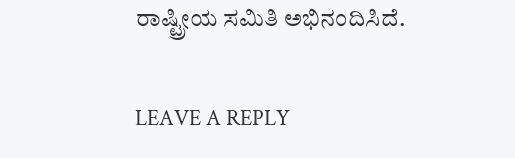ರಾಷ್ಟ್ರೀಯ ಸಮಿತಿ ಅಭಿನಂದಿಸಿದೆ.

LEAVE A REPLY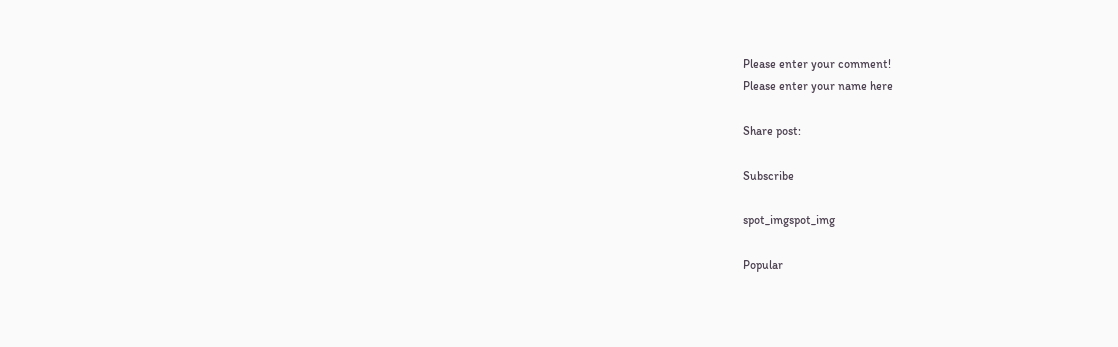Please enter your comment!
Please enter your name here

Share post:

Subscribe

spot_imgspot_img

Popular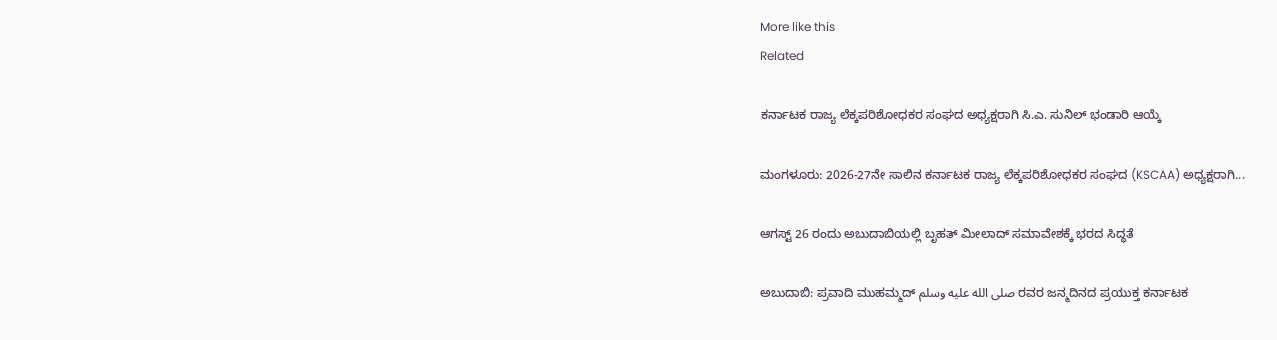More like this
Related

ಕರ್ನಾಟಕ ರಾಜ್ಯ ಲೆಕ್ಕಪರಿಶೋಧಕರ ಸಂಘದ ಅಧ್ಯಕ್ಷರಾಗಿ ಸಿ.ಎ. ಸುನಿಲ್ ಭಂಡಾರಿ ಆಯ್ಕೆ

ಮಂಗಳೂರು: 2026-27ನೇ ಸಾಲಿನ ಕರ್ನಾಟಕ ರಾಜ್ಯ ಲೆಕ್ಕಪರಿಶೋಧಕರ ಸಂಘದ (KSCAA) ಅಧ್ಯಕ್ಷರಾಗಿ...

ಆಗಸ್ಟ್ 26 ರಂದು ಅಬುದಾಬಿಯಲ್ಲಿ ಬೃಹತ್ ಮೀಲಾದ್ ಸಮಾವೇಶಕ್ಕೆ ಭರದ ಸಿದ್ಧತೆ

ಅಬುದಾಬಿ: ಪ್ರವಾದಿ ಮುಹಮ್ಮದ್ صلى الله عليه وسلم ರವರ ಜನ್ಮದಿನದ ಪ್ರಯುಕ್ತ ಕರ್ನಾಟಕ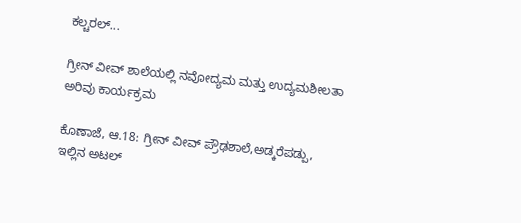ಕಲ್ಚರಲ್...

ಗ್ರೀನ್ ವೀವ್ ಶಾಲೆಯಲ್ಲಿ ನವೋದ್ಯಮ ಮತ್ತು ಉದ್ಯಮಶೀಲತಾ ಅರಿವು ಕಾರ್ಯಕ್ರಮ

ಕೊಣಾಜೆ, ಆ.18: ಗ್ರೀನ್ ವೀವ್ ಪ್ರೌಢಶಾಲೆ,ಅಡ್ಕರೆಪಡ್ಪು, ಇಲ್ಲಿನ ಅಟಲ್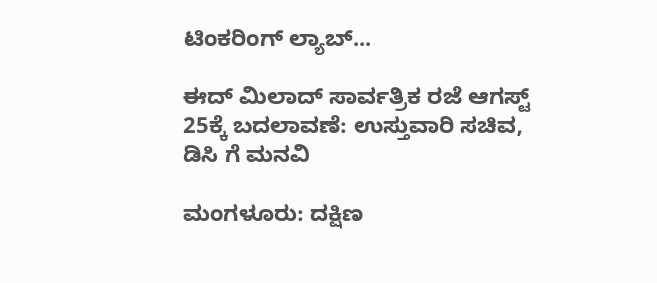ಟಿಂಕರಿಂಗ್ ಲ್ಯಾಬ್...

ಈದ್ ಮಿಲಾದ್ ಸಾರ್ವತ್ರಿಕ ರಜೆ ಆಗಸ್ಟ್ 25ಕ್ಕೆ ಬದಲಾವಣೆ: ಉಸ್ತುವಾರಿ ಸಚಿವ, ಡಿಸಿ ಗೆ ಮನವಿ

ಮಂಗಳೂರು: ದಕ್ಷಿಣ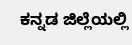ಕನ್ನಡ ಜಿಲ್ಲೆಯಲ್ಲಿ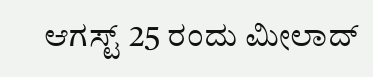ಆಗಸ್ಟ್ 25 ರಂದು ಮೀಲಾದ್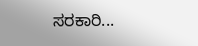ಸರಕಾರಿ...